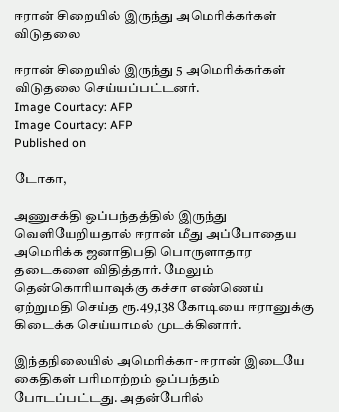ஈரான் சிறையில் இருந்து அமெரிக்கர்கள் விடுதலை

ஈரான் சிறையில் இருந்து 5 அமெரிக்கர்கள் விடுதலை செய்யப்பட்டனர்.
Image Courtacy: AFP
Image Courtacy: AFP
Published on

டோகா,

அணுசக்தி ஒப்பந்தத்தில் இருந்து வெளியேறியதால் ஈரான் மீது அப்போதைய அமெரிக்க ஜனாதிபதி பொருளாதார தடைகளை விதித்தார். மேலும் தென்கொரியாவுக்கு கச்சா எண்ணெய் ஏற்றுமதி செய்த ரூ.49,138 கோடியை ஈரானுக்கு கிடைக்க செய்யாமல் முடக்கினார்.

இந்தநிலையில் அமெரிக்கா- ஈரான் இடையே கைதிகள் பரிமாற்றம் ஒப்பந்தம் போடப்பட்டது. அதன்பேரில்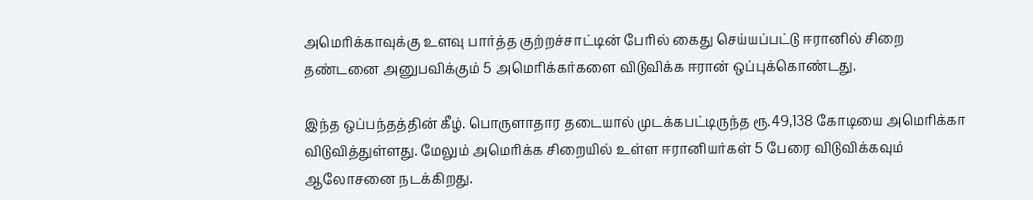அமெரிக்காவுக்கு உளவு பார்த்த குற்றச்சாட்டின் பேரில் கைது செய்யப்பட்டு ஈரானில் சிறை தண்டனை அனுபவிக்கும் 5 அமெரிக்கர்களை விடுவிக்க ஈரான் ஒப்புக்கொண்டது.

இந்த ஒப்பந்தத்தின் கீழ். பொருளாதார தடையால் முடக்கபட்டிருந்த ரூ.49,138 கோடியை அமெரிக்கா விடுவித்துள்ளது. மேலும் அமெரிக்க சிறையில் உள்ள ஈரானியர்கள் 5 பேரை விடுவிக்கவும் ஆலோசனை நடக்கிறது.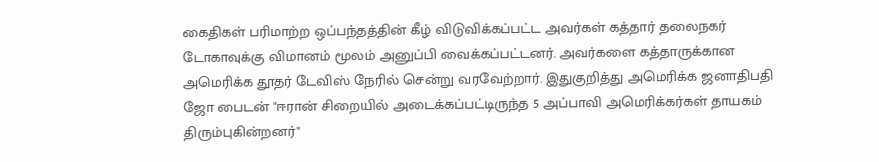கைதிகள் பரிமாற்ற ஒப்பந்தத்தின் கீழ் விடுவிக்கப்பட்ட அவர்கள் கத்தார் தலைநகர் டோகாவுக்கு விமானம் மூலம் அனுப்பி வைக்கப்பட்டனர். அவர்களை கத்தாருக்கான அமெரிக்க தூதர் டேவிஸ் நேரில் சென்று வரவேற்றார். இதுகுறித்து அமெரிக்க ஜனாதிபதி ஜோ பைடன் "ஈரான் சிறையில் அடைக்கப்பட்டிருந்த 5 அப்பாவி அமெரிக்கர்கள் தாயகம் திரும்புகின்றனர்"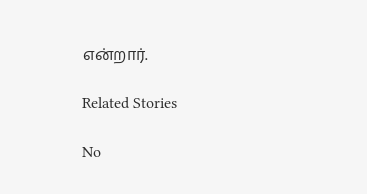என்றார்.

Related Stories

No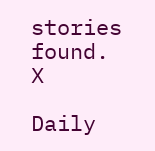stories found.
X

Daily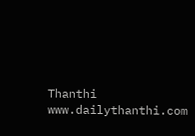Thanthi
www.dailythanthi.com